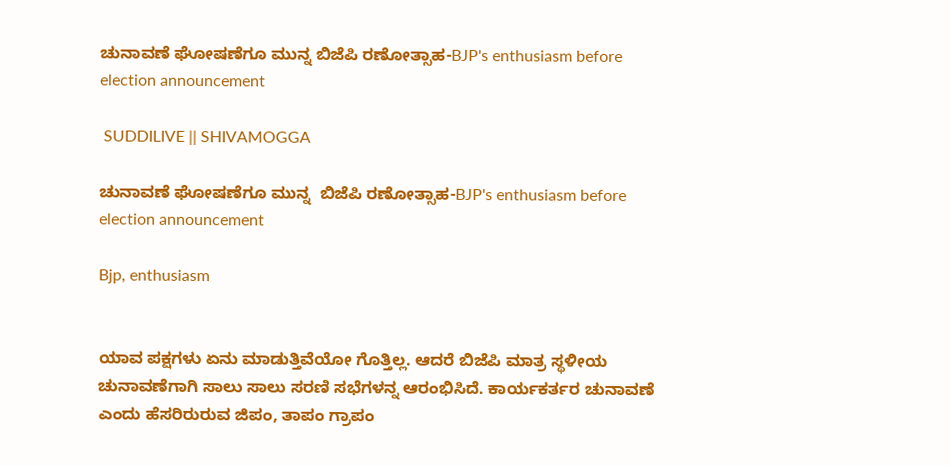ಚುನಾವಣೆ ಘೋಷಣೆಗೂ ಮುನ್ನ ಬಿಜೆಪಿ ರಣೋತ್ಸಾಹ-BJP's enthusiasm before election announcement

 SUDDILIVE || SHIVAMOGGA

ಚುನಾವಣೆ ಘೋಷಣೆಗೂ ಮುನ್ನ  ಬಿಜೆಪಿ ರಣೋತ್ಸಾಹ-BJP's enthusiasm before election announcement

Bjp, enthusiasm


ಯಾವ ಪಕ್ಷಗಳು ಏನು ಮಾಡುತ್ತಿವೆಯೋ ಗೊತ್ತಿಲ್ಲ. ಆದರೆ ಬಿಜೆಪಿ ಮಾತ್ರ ಸ್ಥಳೀಯ ಚುನಾವಣೆಗಾಗಿ ಸಾಲು ಸಾಲು ಸರಣಿ ಸಭೆಗಳನ್ನ ಆರಂಭಿಸಿದೆ. ಕಾರ್ಯಕರ್ತರ ಚುನಾವಣೆ ಎಂದು ಹೆಸರಿರುರುವ ಜಿಪಂ, ತಾಪಂ ಗ್ರಾಪಂ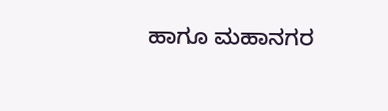ಹಾಗೂ ಮಹಾನಗರ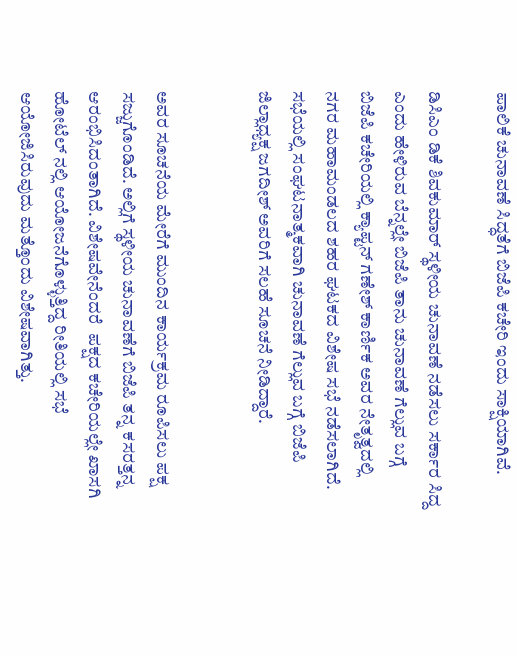ಪಾಲಿಕೆ ಚುನಾವಣೆ ಸಿದ್ಧತೆಗೆ ಬಿಜೆಪಿ ಕಚೇರಿ ಇಂದು ಸಾಕ್ಷಿಯಾಗಿವೆ.

ಡಿಸಿಎಂ ಡಿಕೆ ಶಿವಕುಮಾರ್ ಸ್ಥಳೀಯ ಚುನಾವಣೆ ನಡೆಸಲು ಸರ್ಕಾರ ಸಿದ್ದ ಎಂದು ಹೇಳಿರುವ ಬೆನ್ನಲ್ಲೇ ಬಿಜೆಪಿ ತಾನು ಚುನಾವಣೆ ಗೆಲ್ಲುವ ಬಗ್ಗೆ ಬಿಜೆಪಿ ಕಚೇರಿಯಲ್ಲಿ ಕ್ಯಾಪ್ಟನ್ ಗಣೇಶ್ ಕಾರ್ಣಿಕ ಅವರ ನೇತೃತ್ವದಲ್ಲಿ ನಗರ ಮಹಾಮಂಡಲದ ಶಹರ ಘಟಕದ ವಿಶೇಷ ಸಭೆ ನಡೆಸಲಾಗಿದೆ. ಸಭೆಯಲ್ಲಿ ಸಂಘಟನಾತ್ಮಕವಾಗಿ ಚುನಾವಣೆ ಗೆಲ್ಲುವ ಬಗ್ಗೆ ಬಿಜೆಪಿ ಜಿಲ್ಲಾಧ್ಯಕ್ಷ ಜಗದೀಶ್ ಅವರಿಗೆ ಸಲಹೆ ಸೂಚನೆ ನೀಡಿದ್ದಾರೆ.


ಅವರ ಸೂಚನೆಯ ಮೇರೆಗೆ ಮುಂದಿನ ಕಾರ್ಯಕ್ರಮ ರೂಪಿಸಲು ಪಕ್ಷ ಸಜ್ಜುಗೊಂಡಿದೆ. ಅಲ್ಲಿಗೆ ಸ್ಥಳೀಯ ಚುನಾವಣೆಗೆ ಬಿಜೆಪಿ ತನ್ನ ಕಸರತ್ತನ್ನ ಆರಂಭಿಸಿದಂತಾಗಿದೆ. ವಿಶೇಷವೇನೆಂದರೆ  ಪಕ್ಷದ ಕಚೇರಿಯಲ್ಲೇ ಖಾಸಗಿ ಹೋಟೆಲ್ ನಲ್ಲಿ ಆಯೋಜನೆಗೊಳ್ಳುತ್ತಿದ್ದ ರೀತಿಯಲ್ಲಿ ಸಭೆ ಆಯೋಜಿಸಿರುವುದು ಮತ್ತೊಂದು ವಿಶೇಷವಾಗಿತ್ತು.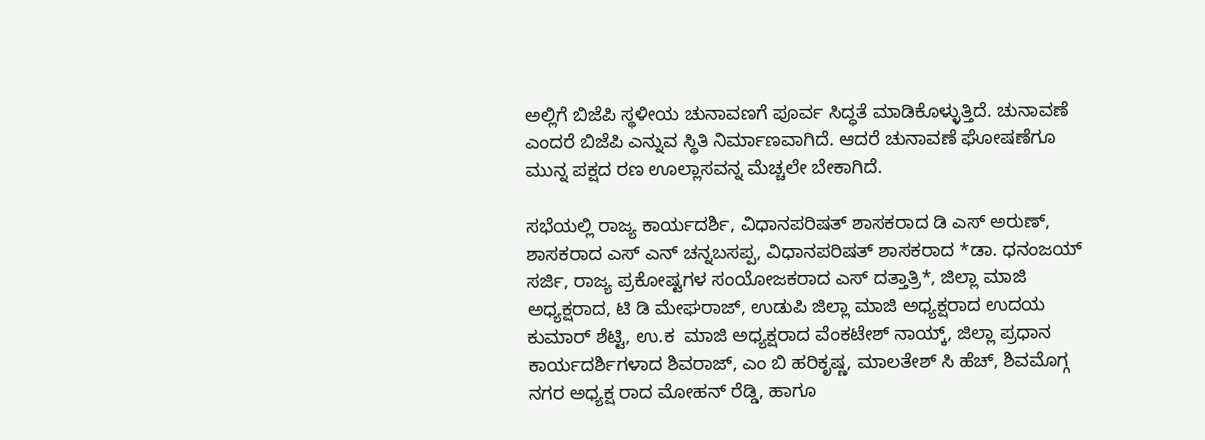ಅಲ್ಲಿಗೆ ಬಿಜೆಪಿ ಸ್ಥಳೀಯ ಚುನಾವಣಗೆ ಪೂರ್ವ ಸಿದ್ಧತೆ ಮಾಡಿಕೊಳ್ಳುತ್ತಿದೆ. ಚುನಾವಣೆ ಎಂದರೆ ಬಿಜೆಪಿ ಎನ್ನುವ ಸ್ಥಿತಿ ನಿರ್ಮಾಣವಾಗಿದೆ. ಆದರೆ ಚುನಾವಣೆ ಘೋಷಣೆಗೂ ಮುನ್ನ ಪಕ್ಷದ ರಣ ಊಲ್ಲಾಸವನ್ನ ಮೆಚ್ಚಲೇ ಬೇಕಾಗಿದೆ.

ಸಭೆಯಲ್ಲಿ ರಾಜ್ಯ ಕಾರ್ಯದರ್ಶಿ, ವಿಧಾನಪರಿಷತ್ ಶಾಸಕರಾದ ಡಿ ಎಸ್ ಅರುಣ್, ಶಾಸಕರಾದ ಎಸ್ ಎನ್ ಚನ್ನಬಸಪ್ಪ, ವಿಧಾನಪರಿಷತ್ ಶಾಸಕರಾದ *ಡಾ. ಧನಂಜಯ್ ಸರ್ಜಿ, ರಾಜ್ಯ ಪ್ರಕೋಷ್ಟಗಳ ಸಂಯೋಜಕರಾದ ಎಸ್ ದತ್ತಾತ್ರಿ*, ಜಿಲ್ಲಾ ಮಾಜಿ ಅಧ್ಯಕ್ಷರಾದ, ಟಿ ಡಿ ಮೇಘರಾಜ್, ಉಡುಪಿ ಜಿಲ್ಲಾ ಮಾಜಿ ಅಧ್ಯಕ್ಷರಾದ ಉದಯ ಕುಮಾರ್ ಶೆಟ್ಟಿ, ಉ.ಕ  ಮಾಜಿ ಅಧ್ಯಕ್ಷರಾದ ವೆಂಕಟೇಶ್ ನಾಯ್ಕ್, ಜಿಲ್ಲಾ ಪ್ರಧಾನ ಕಾರ್ಯದರ್ಶಿಗಳಾದ ಶಿವರಾಜ್, ಎಂ ಬಿ ಹರಿಕೃಷ್ಣ, ಮಾಲತೇಶ್ ಸಿ ಹೆಚ್, ಶಿವಮೊಗ್ಗ ನಗರ ಅಧ್ಯಕ್ಷ ರಾದ ಮೋಹನ್ ರೆಡ್ಡಿ, ಹಾಗೂ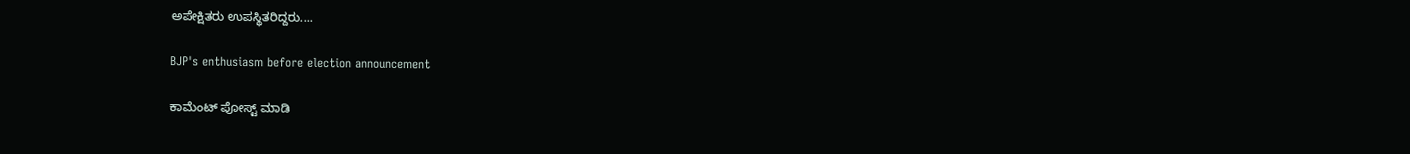ಅಪೇಕ್ಷಿತರು ಉಪಸ್ಥಿತರಿದ್ದರು....

BJP's enthusiasm before election announcement

ಕಾಮೆಂಟ್‌‌ ಪೋಸ್ಟ್‌ ಮಾಡಿ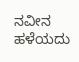ನವೀನ ಹಳೆಯದು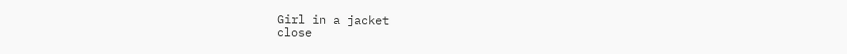Girl in a jacket
close